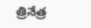త్రినేత్ర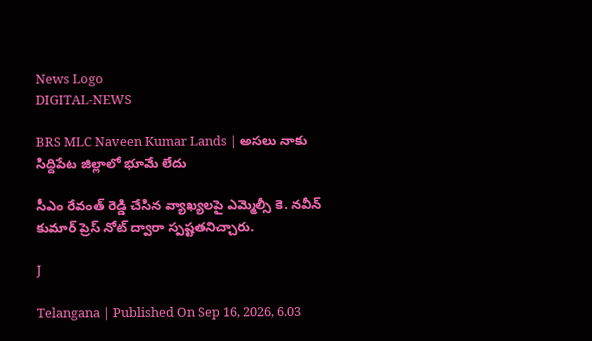News Logo
DIGITAL-NEWS

BRS MLC Naveen Kumar Lands | అసలు నాకు సిద్దిపేట జిల్లాలో భూమే లేదు

సీఎం రేవంత్ రెడ్డి చేసిన వ్యాఖ్యలపై ఎమ్మెల్సీ కె. నవీన్ కుమార్ ప్రెస్ నోట్ ద్వారా స్పష్టతనిచ్చారు.

J

Telangana | Published On Sep 16, 2026, 6.03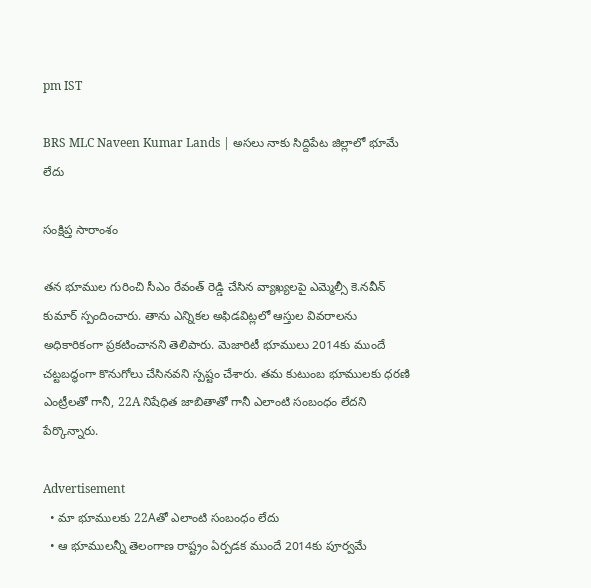pm IST

BRS MLC Naveen Kumar Lands | అసలు నాకు సిద్దిపేట జిల్లాలో భూమే లేదు

సంక్షిప్త సారాంశం

తన భూముల గురించి సీఎం రేవంత్ రెడ్డి చేసిన వ్యాఖ్యలపై ఎమ్మెల్సీ కె.నవీన్ కుమార్ స్పందించారు. తాను ఎన్నికల అఫిడవిట్లలో ఆస్తుల వివరాలను అధికారికంగా ప్రకటించానని తెలిపారు. మెజారిటీ భూములు 2014కు ముందే చట్టబద్ధంగా కొనుగోలు చేసినవని స్పష్టం చేశారు. తమ కుటుంబ భూములకు ధరణి ఎంట్రీలతో గానీ, 22A నిషేధిత జాబితాతో గానీ ఎలాంటి సంబంధం లేదని పేర్కొన్నారు.

Advertisement
  • మా భూములకు 22Aతో ఎలాంటి సంబంధం లేదు
  • ఆ భూములన్నీ తెలంగాణ రాష్ట్రం ఏర్పడక ముందే 2014కు పూర్వమే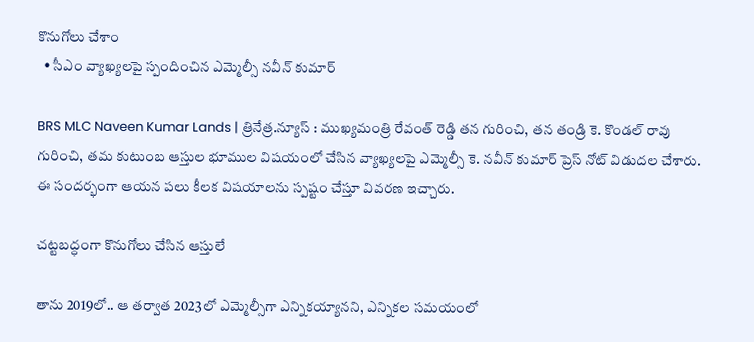కొనుగోలు చేశాం
  • సీఎం వ్యాఖ్యలపై స్పందించిన ఎమ్మెల్సీ నవీన్ కుమార్

BRS MLC Naveen Kumar Lands | త్రినేత్ర.న్యూస్ : ముఖ్యమంత్రి రేవంత్ రెడ్డి తన గురించి, తన తండ్రి కె. కొండల్ రావు గురించి, తమ కుటుంబ ఆస్తుల భూముల విషయంలో చేసిన వ్యాఖ్యలపై ఎమ్మెల్సీ కె. నవీన్ కుమార్ ప్రెస్ నోట్ విడుదల చేశారు. ఈ సందర్భంగా ఆయన పలు కీలక విషయాలను స్పష్టం చేస్తూ వివరణ ఇచ్చారు.

చట్టబద్ధంగా కొనుగోలు చేసిన ఆస్తులే

తాను 2019లో.. ఆ తర్వాత 2023లో ఎమ్మెల్సీగా ఎన్నికయ్యానని, ఎన్నికల సమయంలో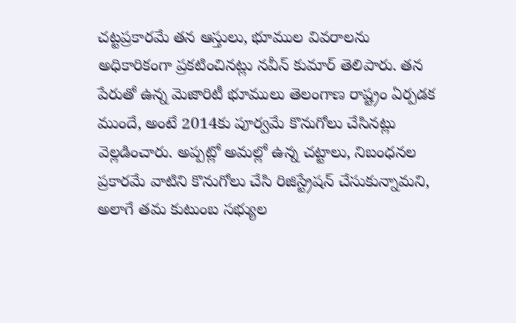చట్టప్రకారమే తన ఆస్తులు, భూముల వివరాలను అధికారికంగా ప్రకటించినట్లు నవీన్ కుమార్ తెలిపారు. తన పేరుతో ఉన్న మెజారిటీ భూములు తెలంగాణ రాష్ట్రం ఏర్పడక ముందే, అంటే 2014కు పూర్వమే కొనుగోలు చేసినట్లు వెల్లడించారు. అప్పట్లో అమల్లో ఉన్న చట్టాలు, నిబంధనల ప్రకారమే వాటిని కొనుగోలు చేసి రిజిస్ట్రేషన్ చేసుకున్నామని, అలాగే తమ కుటుంబ సభ్యుల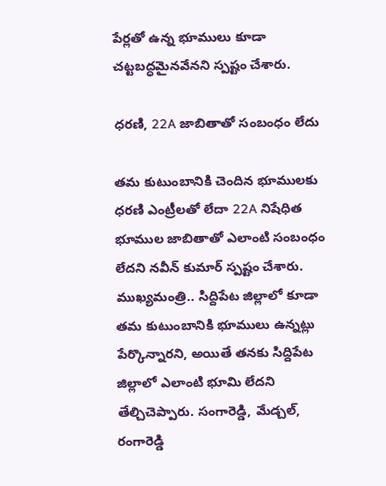పేర్లతో ఉన్న భూములు కూడా చట్టబద్ధమైనవేనని స్పష్టం చేశారు.

ధరణి, 22A జాబితాతో సంబంధం లేదు

తమ కుటుంబానికి చెందిన భూములకు ధరణి ఎంట్రీలతో లేదా 22A నిషేధిత భూముల జాబితాతో ఎలాంటి సంబంధం లేదని నవీన్ కుమార్ స్పష్టం చేశారు. ముఖ్యమంత్రి.. సిద్దిపేట జిల్లాలో కూడా తమ కుటుంబానికి భూములు ఉన్నట్లు పేర్కొన్నారని, అయితే తనకు సిద్దిపేట జిల్లాలో ఎలాంటి భూమి లేదని తేల్చిచెప్పారు. సంగారెడ్డి, మేడ్చల్, రంగారెడ్డి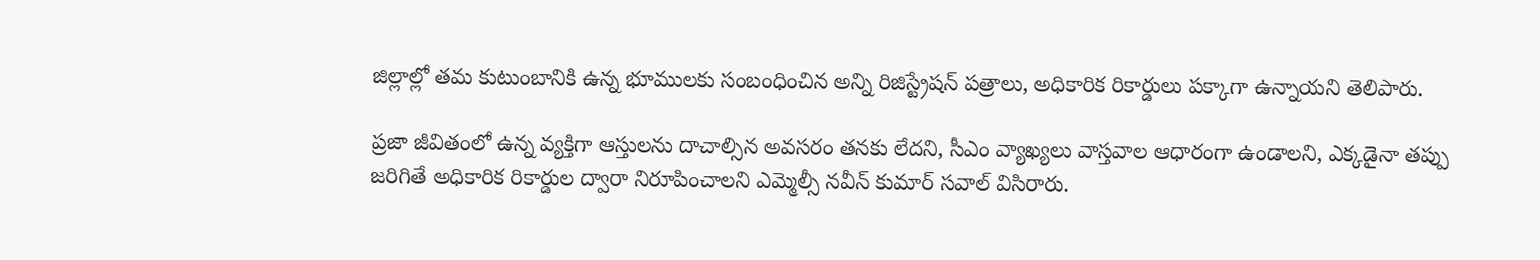జిల్లాల్లో తమ కుటుంబానికి ఉన్న భూములకు సంబంధించిన అన్ని రిజిస్ట్రేషన్ పత్రాలు, అధికారిక రికార్డులు పక్కాగా ఉన్నాయని తెలిపారు.

ప్రజా జీవితంలో ఉన్న వ్యక్తిగా ఆస్తులను దాచాల్సిన అవసరం తనకు లేదని, సీఎం వ్యాఖ్యలు వాస్తవాల ఆధారంగా ఉండాలని, ఎక్కడైనా తప్పు జరిగితే అధికారిక రికార్డుల ద్వారా నిరూపించాలని ఎమ్మెల్సీ నవీన్ కుమార్ సవాల్ విసిరారు.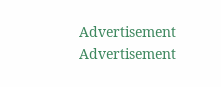Advertisement
Advertisement